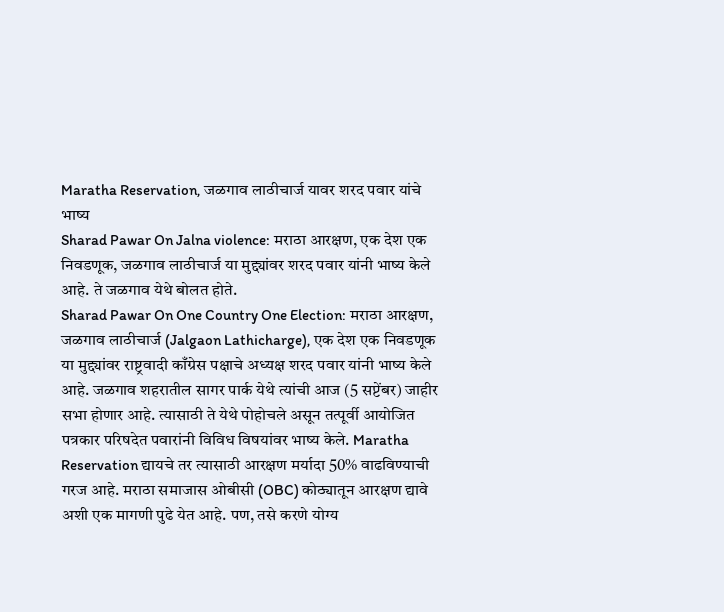Maratha Reservation, जळगाव लाठीचार्ज यावर शरद पवार यांचे भाष्य
Sharad Pawar On Jalna violence: मराठा आरक्षण, एक देश एक निवडणूक, जळगाव लाठीचार्ज या मुद्द्यांवर शरद पवार यांनी भाष्य केले आहे. ते जळगाव येथे बोलत होते.
Sharad Pawar On One Country One Election: मराठा आरक्षण, जळगाव लाठीचार्ज (Jalgaon Lathicharge), एक देश एक निवडणूक या मुद्द्यांवर राष्ट्रवादी काँग्रेस पक्षाचे अध्यक्ष शरद पवार यांनी भाष्य केले आहे. जळगाव शहरातील सागर पार्क येथे त्यांची आज (5 सप्टेंबर) जाहीर सभा होणार आहे. त्यासाठी ते येथे पोहोचले असून तत्पूर्वी आयोजित पत्रकार परिषदेत पवारांनी विविध विषयांवर भाष्य केले. Maratha Reservation द्यायचे तर त्यासाठी आरक्षण मर्यादा 50% वाढविण्याची गरज आहे. मराठा समाजास ओबीसी (OBC) कोठ्यातून आरक्षण द्यावे अशी एक मागणी पुढे येत आहे. पण, तसे करणे योग्य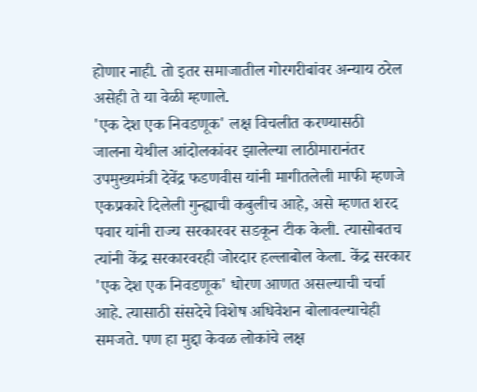होणार नाही. तो इतर समाजातील गोरगरीबांवर अन्याय ठरेल असेही ते या वेळी म्हणाले.
'एक देश एक निवडणूक' लक्ष विचलीत करण्यासठी
जालना येथील आंदोलकांवर झालेल्या लाठीमारानंतर उपमुख्यमंत्री देवेंद्र फडणवीस यांनी मागीतलेली माफी म्हणजे एकप्रकारे दिलेली गुन्ह्याची कबुलीच आहे, असे म्हणत शरद पवार यांनी राज्य सरकारवर सडकून टीक केली. त्यासोबतच त्यांनी केंद्र सरकारवरही जोरदार हल्लाबोल केला. केंद्र सरकार 'एक देश एक निवडणूक' धोरण आणत असल्याची चर्चा आहे. त्यासाठी संसदेचे विशेष अधिवेशन बोलावल्याचेही समजते. पण हा मुद्दा केवळ लोकांचे लक्ष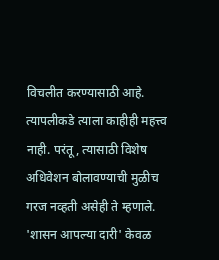विचलीत करण्यासाठी आहे. त्यापलीकडे त्याला काहीही महत्त्व नाही. परंतू, त्यासाठी विशेष अधिवेशन बोलावण्याची मुळीच गरज नव्हती असेही ते म्हणाले.
'शासन आपल्या दारी' केवळ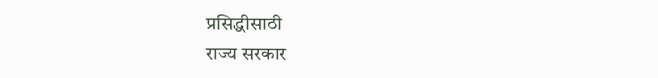प्रसिद्धीसाठी
राज्य सरकार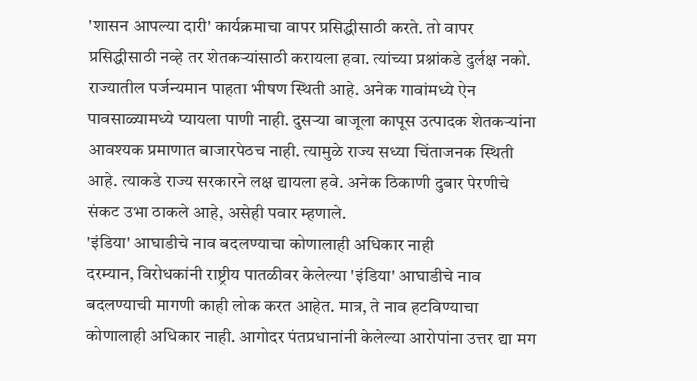'शासन आपल्या दारी' कार्यक्रमाचा वापर प्रसिद्धीसाठी करते. तो वापर प्रसिद्धीसाठी नव्हे तर शेतकऱ्यांसाठी करायला हवा. त्यांच्या प्रश्नांकडे दुर्लक्ष नको. राज्यातील पर्जन्यमान पाहता भीषण स्थिती आहे. अनेक गावांमध्ये ऐन पावसाळ्यामध्ये प्यायला पाणी नाही. दुसऱ्या बाजूला कापूस उत्पादक शेतकऱ्यांना आवश्यक प्रमाणात बाजारपेठच नाही. त्यामुळे राज्य सध्या चिंताजनक स्थिती आहे. त्याकडे राज्य सरकारने लक्ष द्यायला हवे. अनेक ठिकाणी दुबार पेरणीचे संकट उभा ठाकले आहे, असेही पवार म्हणाले.
'इंडिया' आघाडीचे नाव बदलण्याचा कोणालाही अधिकार नाही
दरम्यान, विरोधकांनी राष्ट्रीय पातळीवर केलेल्या 'इंडिया' आघाडीचे नाव बदलण्याची मागणी काही लोक करत आहेत. मात्र, ते नाव हटविण्याचा कोणालाही अधिकार नाही. आगोदर पंतप्रधानांनी केलेल्या आरोपांना उत्तर द्या मग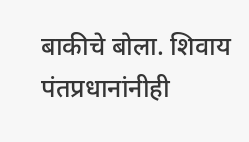बाकीचे बोला. शिवाय पंतप्रधानांनीही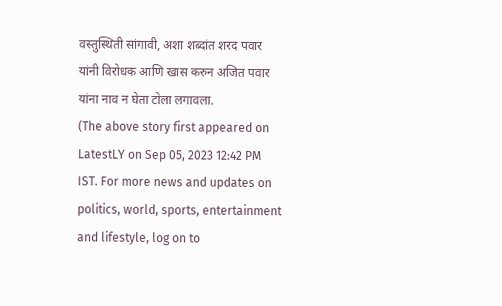वस्तुस्थिती सांगावी, अशा शब्दांत शरद पवार यांनी विरोधक आणि खास करुन अजित पवार यांना नाव न घेता टोला लगावला.
(The above story first appeared on LatestLY on Sep 05, 2023 12:42 PM IST. For more news and updates on politics, world, sports, entertainment and lifestyle, log on to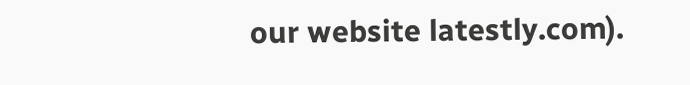our website latestly.com).